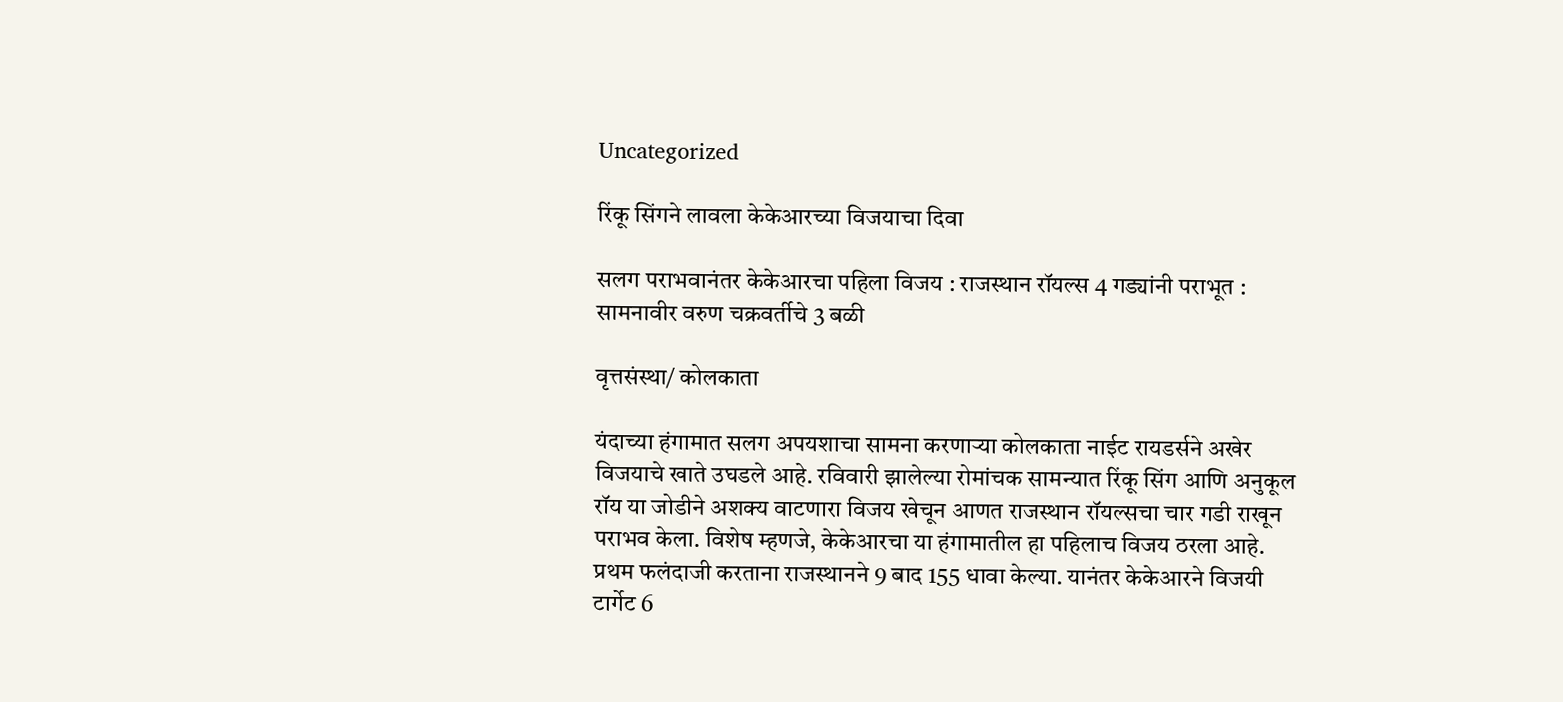Uncategorized

रिंकू सिंगने लावला केकेआरच्या विजयाचा दिवा

सलग पराभवानंतर केकेआरचा पहिला विजय : राजस्थान रॉयल्स 4 गड्यांनी पराभूत : सामनावीर वरुण चक्रवर्तीचे 3 बळी

वृत्तसंस्था/ कोलकाता

यंदाच्या हंगामात सलग अपयशाचा सामना करणाऱ्या कोलकाता नाईट रायडर्सने अखेर विजयाचे खाते उघडले आहे. रविवारी झालेल्या रोमांचक सामन्यात रिंकू सिंग आणि अनुकूल रॉय या जोडीने अशक्य वाटणारा विजय खेचून आणत राजस्थान रॉयल्सचा चार गडी राखून पराभव केला. विशेष म्हणजे, केकेआरचा या हंगामातील हा पहिलाच विजय ठरला आहे. प्रथम फलंदाजी करताना राजस्थानने 9 बाद 155 धावा केल्या. यानंतर केकेआरने विजयी टार्गेट 6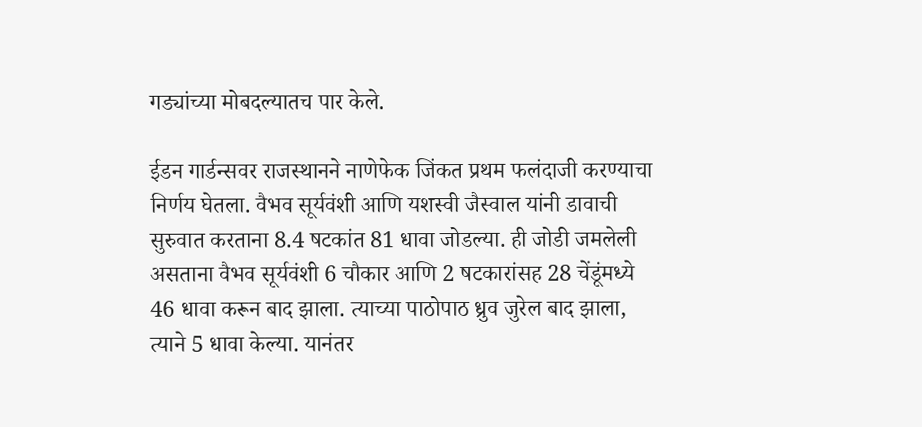गड्यांच्या मोबदल्यातच पार केले.

ईडन गार्डन्सवर राजस्थानने नाणेफेक जिंकत प्रथम फलंदाजी करण्याचा निर्णय घेतला. वैभव सूर्यवंशी आणि यशस्वी जैस्वाल यांनी डावाची सुरुवात करताना 8.4 षटकांत 81 धावा जोडल्या. ही जोडी जमलेली असताना वैभव सूर्यवंशी 6 चौकार आणि 2 षटकारांसह 28 चेंडूंमध्ये 46 धावा करून बाद झाला. त्याच्या पाठोपाठ ध्रुव जुरेल बाद झाला, त्याने 5 धावा केल्या. यानंतर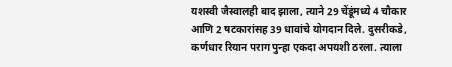यशस्वी जैस्वालही बाद झाला, त्याने 29 चेंडूंमध्ये 4 चौकार आणि 2 षटकारांसह 39 धावांचे योगदान दिले. दुसरीकडे, कर्णधार रियान पराग पुन्हा एकदा अपयशी ठरला. त्याला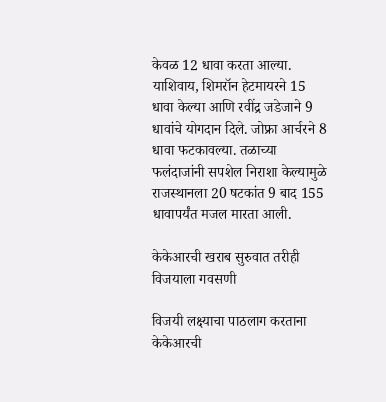केवळ 12 धावा करता आल्या. याशिवाय, शिमरॉन हेटमायरने 15 धावा केल्या आणि रवींद्र जडेजाने 9 धावांचे योगदान दिले. जोफ्रा आर्चरने 8 धावा फटकावल्या. तळाच्या फलंदाजांनी सपशेल निराशा केल्यामुळे राजस्थानला 20 षटकांत 9 बाद 155 धावापर्यंत मजल मारता आली.

केकेआरची खराब सुरुवात तरीही विजयाला गवसणी

विजयी लक्ष्याचा पाठलाग करताना केकेआरची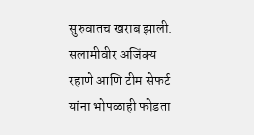सुरुवातच खराब झाली. सलामीवीर अजिंक्य रहाणे आणि टीम सेफर्ट यांना भोपळाही फोडता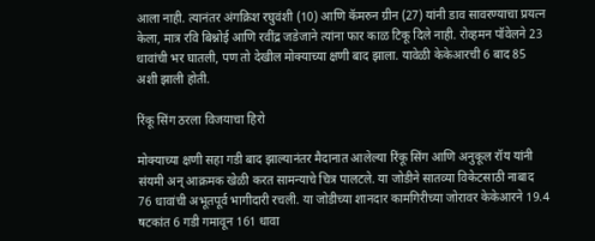आला नाही. त्यानंतर अंगक्रिश रघुवंशी (10) आणि कॅमरुन ग्रीन (27) यांनी डाव सावरण्याचा प्रयत्न केला, मात्र रवि बिश्नोई आणि रवींद्र जडेजाने त्यांना फार काळ टिकू दिले नाही. रोव्हमन पॉवेलने 23 धावांची भर घातली, पण तो देखील मोक्याच्या क्षणी बाद झाला. यावेळी केकेआरची 6 बाद 85 अशी झाली होती.

रिंकू सिंग ठरला विजयाचा हिरो

मोक्याच्या क्षणी सहा गडी बाद झाल्यानंतर मैदानात आलेल्या रिंकू सिंग आणि अनुकूल रॉय यांनी संयमी अन् आक्रमक खेळी करत सामन्याचे चित्र पालटले. या जोडीने सातव्या विकेटसाठी नाबाद 76 धावांची अभूतपूर्व भागीदारी रचली. या जोडीच्या शानदार कामगिरीच्या जोरावर केकेआरने 19.4 षटकांत 6 गडी गमावून 161 धावा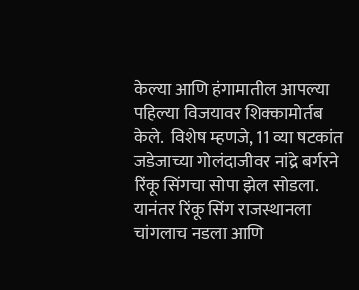केल्या आणि हंगामातील आपल्या पहिल्या विजयावर शिक्कामोर्तब केले.  विशेष म्हणजे, 11 व्या षटकांत जडेजाच्या गोलंदाजीवर नांद्रे बर्गरने रिंकू सिंगचा सोपा झेल सोडला. यानंतर रिंकू सिंग राजस्थानला चांगलाच नडला आणि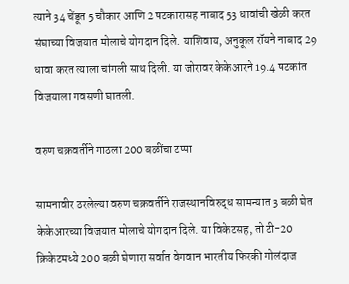त्याने 34 चेंडूत 5 चौकार आणि 2 षटकारासह नाबाद 53 धावांची खेळी करत संघाच्या विजयात मोलाचे योगदान दिले. याशिवाय, अनुकूल रॉयने नाबाद 29 धावा करत त्याला चांगली साथ दिली. या जोरावर केकेआरने 19.4 षटकांत विजयाला गवसणी घातली.

वरुण चक्रवर्तीने गाठला 200 बळींचा टप्पा

सामनावीर ठरलेल्या वरुण चक्रवर्तीने राजस्थानविरुद्ध सामन्यात 3 बळी घेत केकेआरच्या विजयात मोलाचे योगदान दिले. या विकेटसह, तो टी-20 क्रिकेटमध्ये 200 बळी घेणारा सर्वात वेगवान भारतीय फिरकी गोलंदाज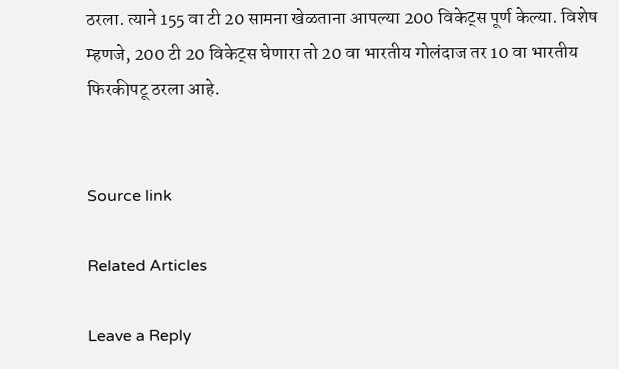ठरला. त्याने 155 वा टी 20 सामना खेळताना आपल्या 200 विकेट्स पूर्ण केल्या. विशेष म्हणजे, 200 टी 20 विकेट्स घेणारा तो 20 वा भारतीय गोलंदाज तर 10 वा भारतीय फिरकीपटू ठरला आहे.


Source link

Related Articles

Leave a Reply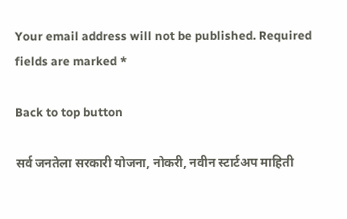Your email address will not be published. Required fields are marked *

Back to top button

सर्व जनतेला सरकारी योजना, नोकरी, नवीन स्टार्टअप माहिती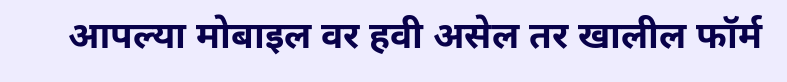आपल्या मोबाइल वर हवी असेल तर खालील फॉर्म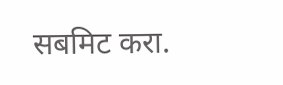सबमिट करा.